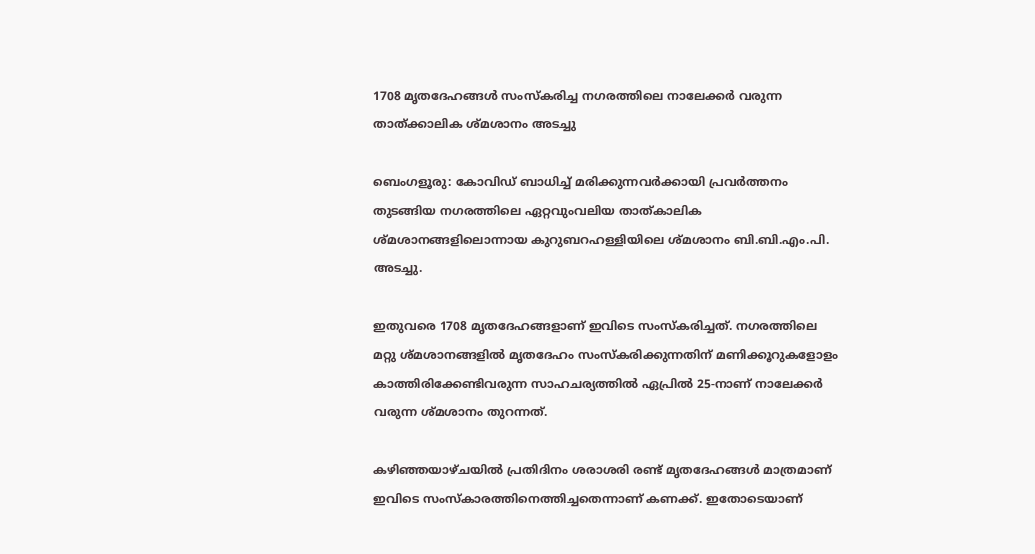1708 മൃതദേഹങ്ങൾ സംസ്കരിച്ച നഗരത്തിലെ നാലേക്കർ വരുന്ന താത്ക്കാലിക ശ്മശാനം അടച്ചു

ബെംഗളൂരു: കോവിഡ് ബാധിച്ച് മരിക്കുന്നവർക്കായി പ്രവർത്തനം തുടങ്ങിയ നഗരത്തിലെ ഏറ്റവുംവലിയ താത്‌കാലിക ശ്മശാനങ്ങളിലൊന്നായ കുറുബറഹള്ളിയിലെ ശ്മശാനം ബി.ബി.എം.പി. അടച്ചു.

ഇതുവരെ 1708 മൃതദേഹങ്ങളാണ് ഇവിടെ സംസ്കരിച്ചത്. നഗരത്തിലെ മറ്റു ശ്മശാനങ്ങളിൽ മൃതദേഹം സംസ്കരിക്കുന്നതിന് മണിക്കൂറുകളോളം കാത്തിരിക്കേണ്ടിവരുന്ന സാഹചര്യത്തിൽ ഏപ്രിൽ 25-നാണ് നാലേക്കർ വരുന്ന ശ്മശാനം തുറന്നത്.

കഴിഞ്ഞയാഴ്ചയിൽ പ്രതിദിനം ശരാശരി രണ്ട് മൃതദേഹങ്ങൾ മാത്രമാണ് ഇവിടെ സംസ്കാരത്തിനെത്തിച്ചതെന്നാണ് കണക്ക്. ഇതോടെയാണ്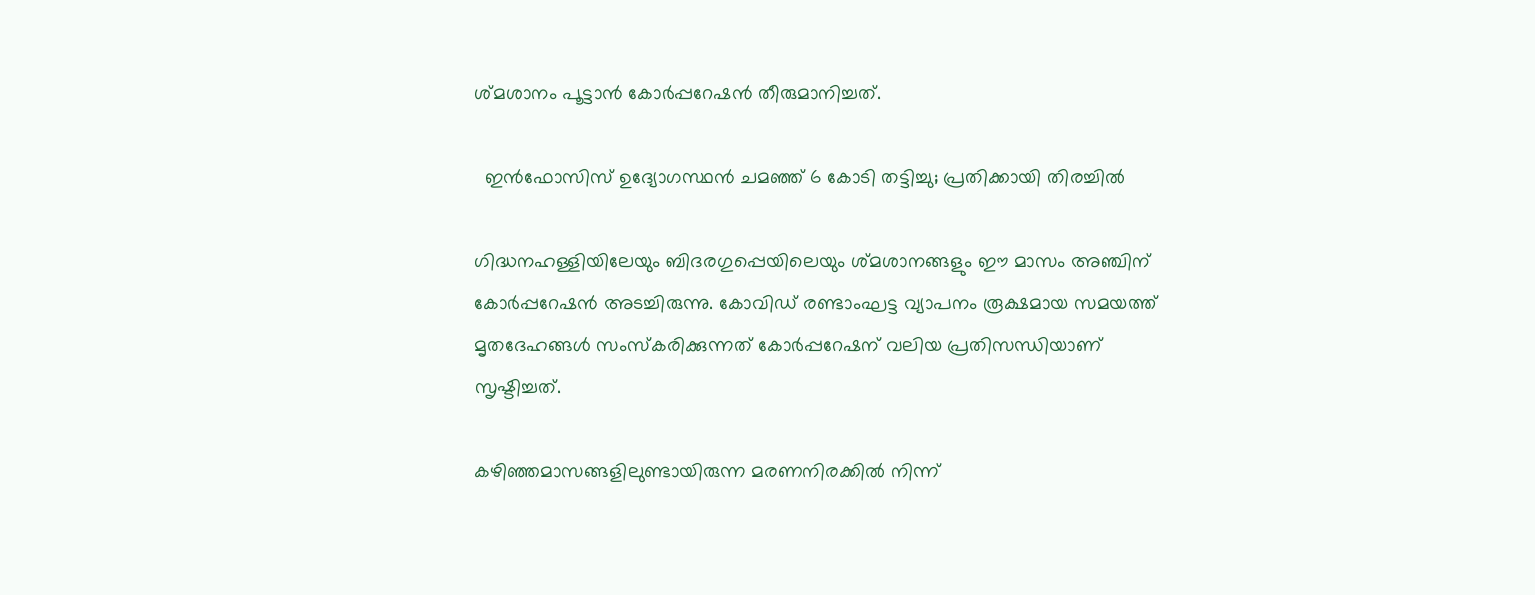ശ്മശാനം പൂട്ടാൻ കോർപ്പറേഷൻ തീരുമാനിച്ചത്.

  ഇൻഫോസിസ് ഉദ്യോഗസ്ഥൻ ചമഞ്ഞ് 6 കോടി തട്ടിച്ചു; പ്രതിക്കായി തിരച്ചിൽ

ഗിദ്ധനഹള്ളിയിലേയും ബിദരഗുപ്പെയിലെയും ശ്മശാനങ്ങളും ഈ മാസം അഞ്ചിന് കോർപ്പറേഷൻ അടച്ചിരുന്നു. കോവിഡ് രണ്ടാംഘട്ട വ്യാപനം രൂക്ഷമായ സമയത്ത് മൃതദേഹങ്ങൾ സംസ്കരിക്കുന്നത് കോർപ്പറേഷന് വലിയ പ്രതിസന്ധിയാണ് സൃഷ്ടിച്ചത്.

കഴിഞ്ഞമാസങ്ങളിലുണ്ടായിരുന്ന മരണനിരക്കിൽ നിന്ന്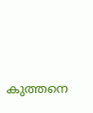കുത്തനെ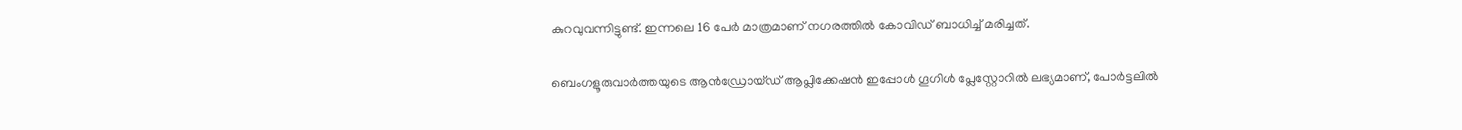കുറവുവന്നിട്ടുണ്ട്. ഇന്നലെ 16 പേർ മാത്രമാണ് നഗരത്തിൽ കോവിഡ് ബാധിച്ച് മരിച്ചത്.

ബെംഗളൂരുവാർത്തയുടെ ആൻഡ്രോയ്ഡ് ആപ്ലിക്കേഷൻ ഇപ്പോൾ ഗൂഗിൾ പ്ലേസ്റ്റോറിൽ ലഭ്യമാണ്, പോർട്ടലിൽ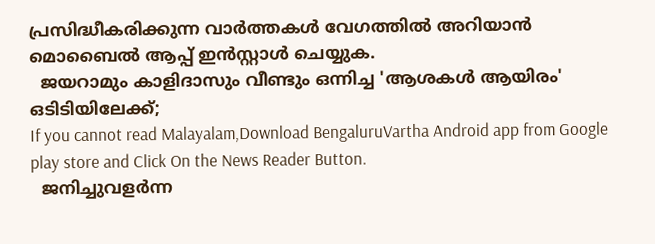പ്രസിദ്ധീകരിക്കുന്ന വാർത്തകൾ വേഗത്തിൽ അറിയാൻ മൊബൈൽ ആപ്പ് ഇൻസ്റ്റാൾ ചെയ്യുക.
  ജയറാമും കാളിദാസും വീണ്ടും ഒന്നിച്ച 'ആശകൾ ആയിരം' ഒടിടിയിലേക്ക്;
If you cannot read Malayalam,Download BengaluruVartha Android app from Google play store and Click On the News Reader Button.
  ജനിച്ചുവളർന്ന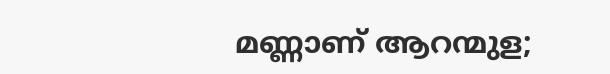മണ്ണാണ് ആറന്മുള;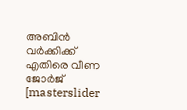അബിൻ വർക്കിക്ക് എതിരെ വീണ ജോർജ്
[masterslider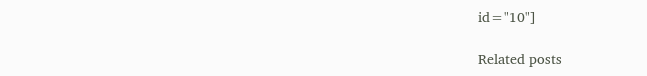id="10"]

Related posts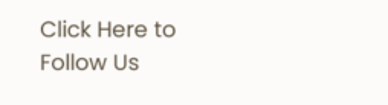Click Here to Follow Us